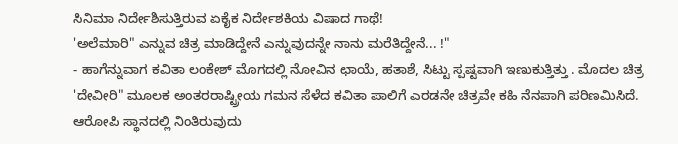ಸಿನಿಮಾ ನಿರ್ದೇಶಿಸುತ್ತಿರುವ ಏಕೈಕ ನಿರ್ದೇಶಕಿಯ ವಿಷಾದ ಗಾಥೆ!
'ಅಲೆಮಾರಿ" ಎನ್ನುವ ಚಿತ್ರ ಮಾಡಿದ್ದೇನೆ ಎನ್ನುವುದನ್ನೇ ನಾನು ಮರೆತಿದ್ದೇನೆ... !"
- ಹಾಗೆನ್ನುವಾಗ ಕವಿತಾ ಲಂಕೇಶ್ ಮೊಗದಲ್ಲಿ ನೋವಿನ ಛಾಯೆ, ಹತಾಶೆ, ಸಿಟ್ಟು ಸ್ಪಷ್ಟವಾಗಿ ಇಣುಕುತ್ತಿತ್ತು . ಮೊದಲ ಚಿತ್ರ 'ದೇವೀರಿ" ಮೂಲಕ ಅಂತರರಾಷ್ಟ್ರೀಯ ಗಮನ ಸೆಳೆದ ಕವಿತಾ ಪಾಲಿಗೆ ಎರಡನೇ ಚಿತ್ರವೇ ಕಹಿ ನೆನಪಾಗಿ ಪರಿಣಮಿಸಿದೆ. ಆರೋಪಿ ಸ್ಥಾನದಲ್ಲಿ ನಿಂತಿರುವುದು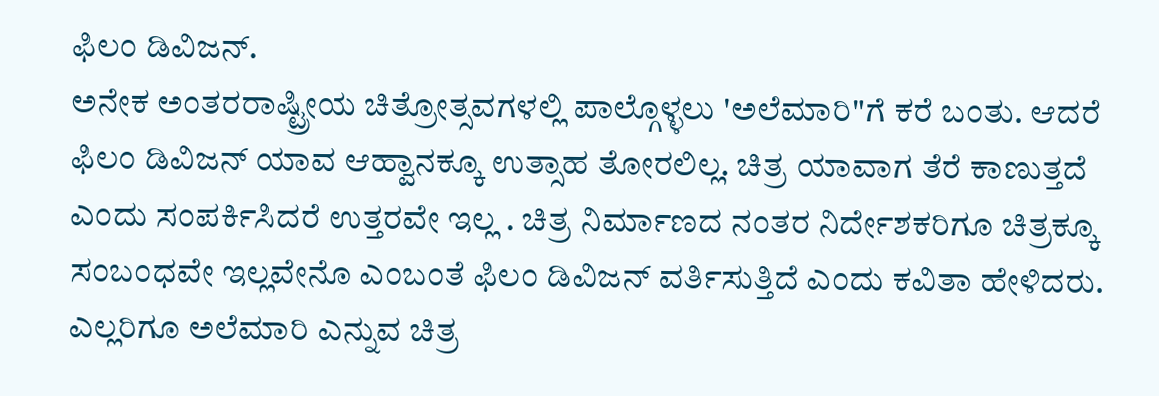ಫಿಲಂ ಡಿವಿಜನ್.
ಅನೇಕ ಅಂತರರಾಷ್ಟ್ರೀಯ ಚಿತ್ರೋತ್ಸವಗಳಲ್ಲಿ ಪಾಲ್ಗೊಳ್ಳಲು 'ಅಲೆಮಾರಿ"ಗೆ ಕರೆ ಬಂತು. ಆದರೆ ಫಿಲಂ ಡಿವಿಜನ್ ಯಾವ ಆಹ್ವಾನಕ್ಕೂ ಉತ್ಸಾಹ ತೋರಲಿಲ್ಲ. ಚಿತ್ರ ಯಾವಾಗ ತೆರೆ ಕಾಣುತ್ತದೆ ಎಂದು ಸಂಪರ್ಕಿಸಿದರೆ ಉತ್ತರವೇ ಇಲ್ಲ . ಚಿತ್ರ ನಿರ್ಮಾಣದ ನಂತರ ನಿರ್ದೇಶಕರಿಗೂ ಚಿತ್ರಕ್ಕೂ ಸಂಬಂಧವೇ ಇಲ್ಲವೇನೊ ಎಂಬಂತೆ ಫಿಲಂ ಡಿವಿಜನ್ ವರ್ತಿಸುತ್ತಿದೆ ಎಂದು ಕವಿತಾ ಹೇಳಿದರು.
ಎಲ್ಲರಿಗೂ ಅಲೆಮಾರಿ ಎನ್ನುವ ಚಿತ್ರ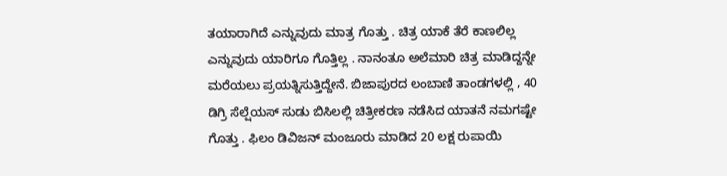ತಯಾರಾಗಿದೆ ಎನ್ನುವುದು ಮಾತ್ರ ಗೊತ್ತು . ಚಿತ್ರ ಯಾಕೆ ತೆರೆ ಕಾಣಲಿಲ್ಲ ಎನ್ನುವುದು ಯಾರಿಗೂ ಗೊತ್ತಿಲ್ಲ . ನಾನಂತೂ ಅಲೆಮಾರಿ ಚಿತ್ರ ಮಾಡಿದ್ದನ್ನೇ ಮರೆಯಲು ಪ್ರಯತ್ನಿಸುತ್ತಿದ್ದೇನೆ. ಬಿಜಾಪುರದ ಲಂಬಾಣಿ ತಾಂಡಗಳಲ್ಲಿ , 40 ಡಿಗ್ರಿ ಸೆಲ್ಷೆಯಸ್ ಸುಡು ಬಿಸಿಲಲ್ಲಿ ಚಿತ್ರೀಕರಣ ನಡೆಸಿದ ಯಾತನೆ ನಮಗಷ್ಟೇ ಗೊತ್ತು . ಫಿಲಂ ಡಿವಿಜನ್ ಮಂಜೂರು ಮಾಡಿದ 20 ಲಕ್ಷ ರುಪಾಯಿ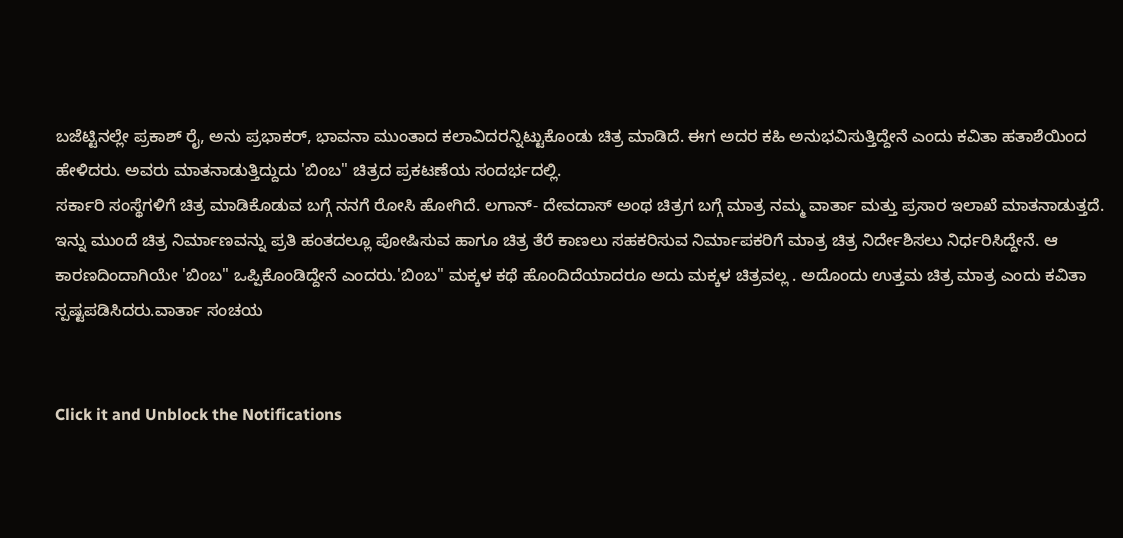ಬಜೆಟ್ಟಿನಲ್ಲೇ ಪ್ರಕಾಶ್ ರೈ, ಅನು ಪ್ರಭಾಕರ್, ಭಾವನಾ ಮುಂತಾದ ಕಲಾವಿದರನ್ನಿಟ್ಟುಕೊಂಡು ಚಿತ್ರ ಮಾಡಿದೆ. ಈಗ ಅದರ ಕಹಿ ಅನುಭವಿಸುತ್ತಿದ್ದೇನೆ ಎಂದು ಕವಿತಾ ಹತಾಶೆಯಿಂದ ಹೇಳಿದರು. ಅವರು ಮಾತನಾಡುತ್ತಿದ್ದುದು 'ಬಿಂಬ" ಚಿತ್ರದ ಪ್ರಕಟಣೆಯ ಸಂದರ್ಭದಲ್ಲಿ.
ಸರ್ಕಾರಿ ಸಂಸ್ಥೆಗಳಿಗೆ ಚಿತ್ರ ಮಾಡಿಕೊಡುವ ಬಗ್ಗೆ ನನಗೆ ರೋಸಿ ಹೋಗಿದೆ. ಲಗಾನ್- ದೇವದಾಸ್ ಅಂಥ ಚಿತ್ರಗ ಬಗ್ಗೆ ಮಾತ್ರ ನಮ್ಮ ವಾರ್ತಾ ಮತ್ತು ಪ್ರಸಾರ ಇಲಾಖೆ ಮಾತನಾಡುತ್ತದೆ. ಇನ್ನು ಮುಂದೆ ಚಿತ್ರ ನಿರ್ಮಾಣವನ್ನು ಪ್ರತಿ ಹಂತದಲ್ಲೂ ಪೋಷಿಸುವ ಹಾಗೂ ಚಿತ್ರ ತೆರೆ ಕಾಣಲು ಸಹಕರಿಸುವ ನಿರ್ಮಾಪಕರಿಗೆ ಮಾತ್ರ ಚಿತ್ರ ನಿರ್ದೇಶಿಸಲು ನಿರ್ಧರಿಸಿದ್ದೇನೆ. ಆ ಕಾರಣದಿಂದಾಗಿಯೇ 'ಬಿಂಬ" ಒಪ್ಪಿಕೊಂಡಿದ್ದೇನೆ ಎಂದರು.'ಬಿಂಬ" ಮಕ್ಕಳ ಕಥೆ ಹೊಂದಿದೆಯಾದರೂ ಅದು ಮಕ್ಕಳ ಚಿತ್ರವಲ್ಲ . ಅದೊಂದು ಉತ್ತಮ ಚಿತ್ರ ಮಾತ್ರ ಎಂದು ಕವಿತಾ ಸ್ಪಷ್ಟಪಡಿಸಿದರು.ವಾರ್ತಾ ಸಂಚಯ


Click it and Unblock the Notifications